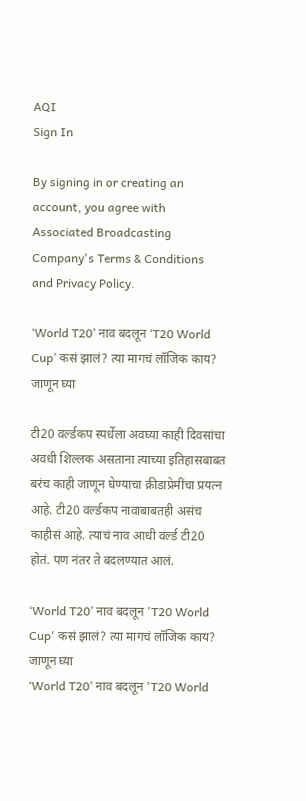AQI
Sign In

By signing in or creating an account, you agree with Associated Broadcasting Company's Terms & Conditions and Privacy Policy.

‘World T20’ नाव बदलून ‘T20 World Cup’ कसं झालं? त्या मागचं लॉजिक काय? जाणून घ्या

टी20 वर्ल्डकप स्पर्धेला अवघ्या काही दिवसांचा अवधी शिल्लक असताना त्याच्या इतिहासबाबत बरंच काही जाणून घेण्याचा क्रीडाप्रेमींचा प्रयत्न आहे. टी20 वर्ल्डकप नावाबाबतही असंच काहीसं आहे. त्याचं नाव आधी वर्ल्ड टी20 होतं. पण नंतर ते बदलण्यात आलं.

‘World T20’ नाव बदलून 'T20 World Cup' कसं झालं? त्या मागचं लॉजिक काय? जाणून घ्या
‘World T20’ नाव बदलून 'T20 World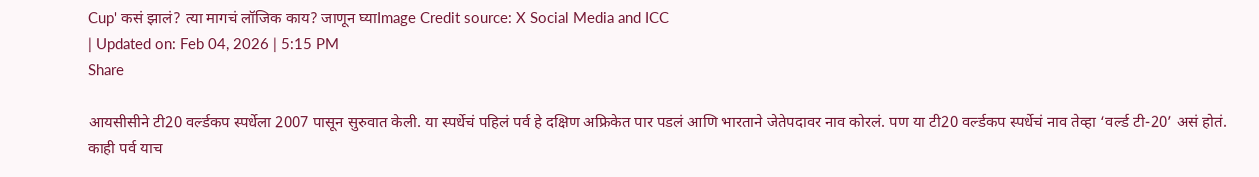Cup' कसं झालं? त्या मागचं लॉजिक काय? जाणून घ्याImage Credit source: X Social Media and ICC
| Updated on: Feb 04, 2026 | 5:15 PM
Share

आयसीसीने टी20 वर्ल्डकप स्पर्धेला 2007 पासून सुरुवात केली. या स्पर्धेचं पहिलं पर्व हे दक्षिण अफ्रिकेत पार पडलं आणि भारताने जेतेपदावर नाव कोरलं. पण या टी20 वर्ल्डकप स्पर्धेचं नाव तेव्हा ‘वर्ल्ड टी-20’ असं होतं. काही पर्व याच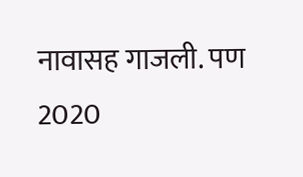नावासह गाजली. पण 2020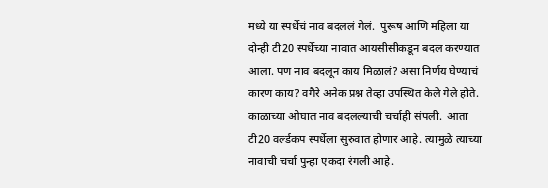मध्ये या स्पर्धेचं नाव बदललं गेलं.  पुरूष आणि महिला या दोन्ही टी20 स्पर्धेच्या नावात आयसीसीकडून बदल करण्यात आला. पण नाव बदलून काय मिळालं? असा निर्णय घेण्याचं कारण काय? वगैरे अनेक प्रश्न तेव्हा उपस्थित केले गेले होते. काळाच्या ओघात नाव बदलल्याची चर्चाही संपली.  आता टी20 वर्ल्डकप स्पर्धेला सुरुवात होणार आहे. त्यामुळे त्याच्या नावाची चर्चा पुन्हा एकदा रंगली आहे.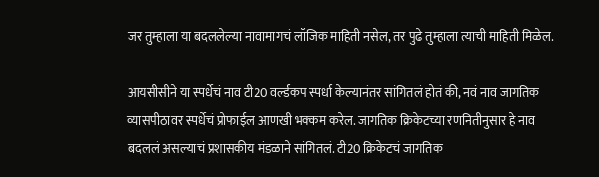जर तुम्हाला या बदललेल्या नावामागचं लॉजिक माहिती नसेल, तर पुढे तुम्हाला त्याची माहिती मिळेल.

आयसीसीने या स्पर्धेचं नाव टी20 वर्ल्डकप स्पर्धा केल्यानंतर सांगितलं होतं की, नवं नाव जागतिक व्यासपीठावर स्पर्धेचं प्रोफाईल आणखी भक्कम करेल. जागतिक क्रिकेटच्या रणनितीनुसार हे नाव बदललं असल्याचं प्रशासकीय मंडळाने सांगितलं. टी20 क्रिकेटचं जागतिक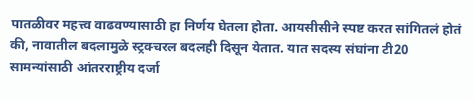पातळीवर महत्त्व वाढवण्यासाठी हा निर्णय घेतला होता. आयसीसीने स्पष्ट करत सांगितलं होतं की, नावातील बदलामुळे स्ट्रक्चरल बदलही दिसून येतात. यात सदस्य संघांना टी20 सामन्यांसाठी आंतरराष्ट्रीय दर्जा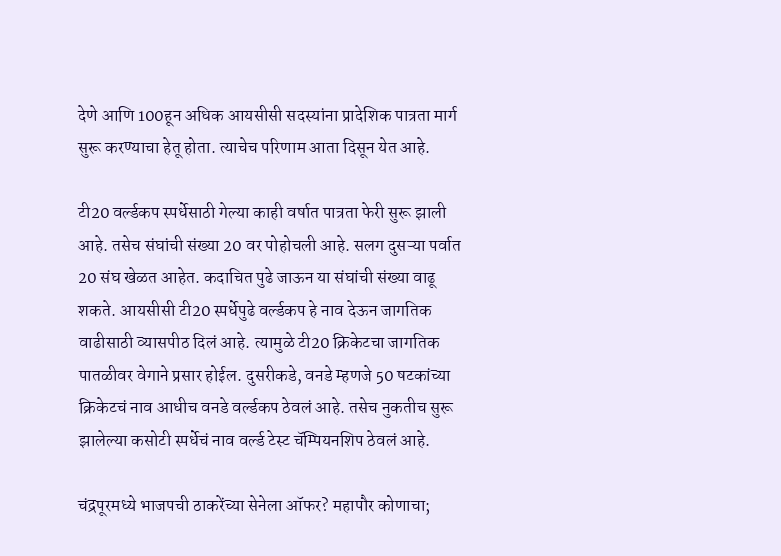देणे आणि 100हून अधिक आयसीसी सदस्यांना प्रादेशिक पात्रता मार्ग सुरू करण्याचा हेतू होता. त्याचेच परिणाम आता दिसून येत आहे.

टी20 वर्ल्डकप स्पर्धेसाठी गेल्या काही वर्षात पात्रता फेरी सुरू झाली आहे. तसेच संघांची संख्या 20 वर पोहोचली आहे. सलग दुसऱ्या पर्वात 20 संघ खेळत आहेत. कदाचित पुढे जाऊन या संघांची संख्या वाढू शकते. आयसीसी टी20 स्पर्धेपुढे वर्ल्डकप हे नाव देऊन जागतिक वाढीसाठी व्यासपीठ दिलं आहे. त्यामुळे टी20 क्रिकेटचा जागतिक पातळीवर वेगाने प्रसार होईल. दुसरीकडे, वनडे म्हणजे 50 षटकांच्या क्रिकेटचं नाव आधीच वनडे वर्ल्डकप ठेवलं आहे. तसेच नुकतीच सुरू झालेल्या कसोटी स्पर्धेचं नाव वर्ल्ड टेस्ट चॅम्पियनशिप ठेवलं आहे.

चंद्रपूरमध्ये भाजपची ठाकरेंच्या सेनेला ऑफर? महापौर कोणाचा;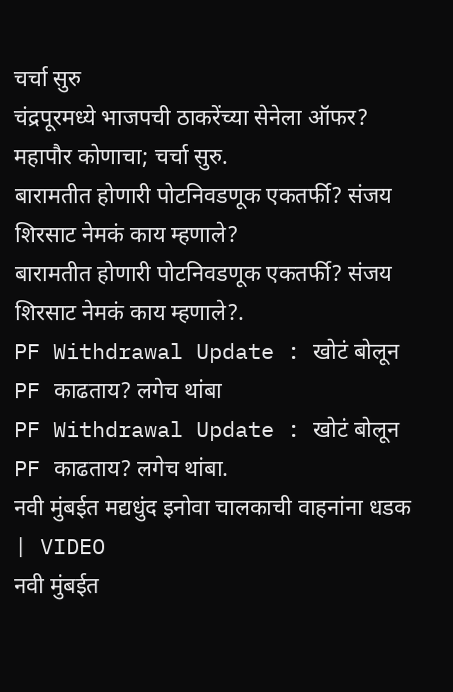चर्चा सुरु
चंद्रपूरमध्ये भाजपची ठाकरेंच्या सेनेला ऑफर? महापौर कोणाचा; चर्चा सुरु.
बारामतीत होणारी पोटनिवडणूक एकतर्फी? संजय शिरसाट नेमकं काय म्हणाले?
बारामतीत होणारी पोटनिवडणूक एकतर्फी? संजय शिरसाट नेमकं काय म्हणाले?.
PF Withdrawal Update : खोटं बोलून PF काढताय? लगेच थांबा
PF Withdrawal Update : खोटं बोलून PF काढताय? लगेच थांबा.
नवी मुंबईत मद्यधुंद इनोवा चालकाची वाहनांना धडक | VIDEO
नवी मुंबईत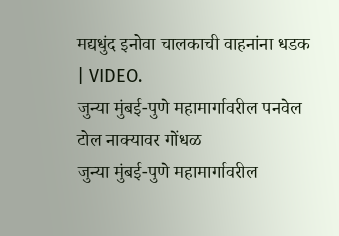मद्यधुंद इनोवा चालकाची वाहनांना धडक | VIDEO.
जुन्या मुंबई-पुणे महामार्गावरील पनवेल टोल नाक्यावर गोंधळ
जुन्या मुंबई-पुणे महामार्गावरील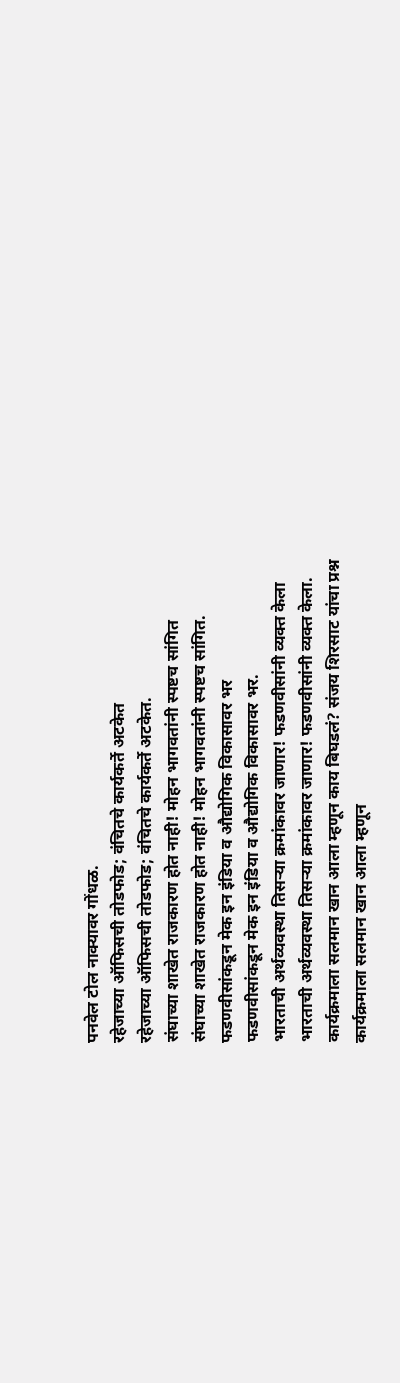पनवेल टोल नाक्यावर गोंधळ.
रहेजाच्या ऑफिसची तोडफोड; वंचितचे कार्यकर्ते अटकेत
रहेजाच्या ऑफिसची तोडफोड; वंचितचे कार्यकर्ते अटकेत.
संघाच्या शाखेत राजकारण होत नाही! मोहन भागवतांनी स्पष्टच सांगित
संघाच्या शाखेत राजकारण होत नाही! मोहन भागवतांनी स्पष्टच सांगित.
फडणवीसांकडून मेक इन इंडिया व औद्योगिक विकासावर भर
फडणवीसांकडून मेक इन इंडिया व औद्योगिक विकासावर भर.
भारताची अर्थव्यवस्था तिसऱ्या क्रमांकावर जाणार! फडणवीसांनी व्यक्त केला
भारताची अर्थव्यवस्था तिसऱ्या क्रमांकावर जाणार! फडणवीसांनी व्यक्त केला.
कार्यक्रमाला सलमान खान आला म्हणून काय बिघडलं? संजय शिरसाट यांचा प्रश्न
कार्यक्रमाला सलमान खान आला म्हणून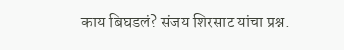काय बिघडलं? संजय शिरसाट यांचा प्रश्न.